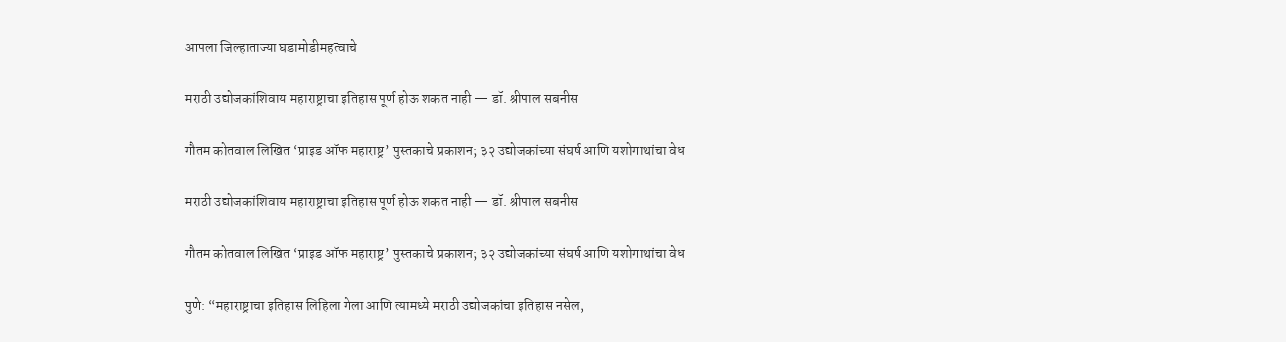आपला जिल्हाताज्या घडामोडीमहत्वाचे

मराठी उद्योजकांशिवाय महाराष्ट्राचा इतिहास पूर्ण होऊ शकत नाही — डॉ. श्रीपाल सबनीस

गौतम कोतवाल लिखित ‘प्राइड ऑफ महाराष्ट्र’ पुस्तकाचे प्रकाशन; ३२ उद्योजकांच्या संघर्ष आणि यशोगाथांचा वेध

मराठी उद्योजकांशिवाय महाराष्ट्राचा इतिहास पूर्ण होऊ शकत नाही — डॉ. श्रीपाल सबनीस

गौतम कोतवाल लिखित ‘प्राइड ऑफ महाराष्ट्र’ पुस्तकाचे प्रकाशन; ३२ उद्योजकांच्या संघर्ष आणि यशोगाथांचा वेध

पुणे: “महाराष्ट्राचा इतिहास लिहिला गेला आणि त्यामध्ये मराठी उद्योजकांचा इतिहास नसेल,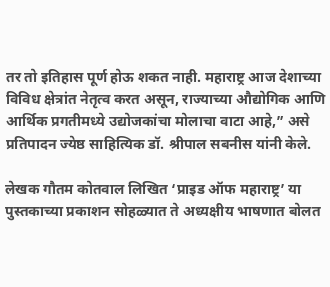तर तो इतिहास पूर्ण होऊ शकत नाही. महाराष्ट्र आज देशाच्या विविध क्षेत्रांत नेतृत्व करत असून, राज्याच्या औद्योगिक आणि आर्थिक प्रगतीमध्ये उद्योजकांचा मोलाचा वाटा आहे,” असे प्रतिपादन ज्येष्ठ साहित्यिक डॉ. श्रीपाल सबनीस यांनी केले.

लेखक गौतम कोतवाल लिखित ‘प्राइड ऑफ महाराष्ट्र’ या पुस्तकाच्या प्रकाशन सोहळ्यात ते अध्यक्षीय भाषणात बोलत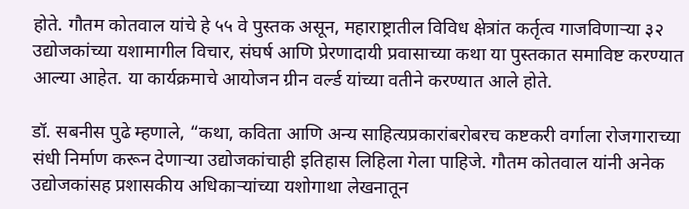होते. गौतम कोतवाल यांचे हे ५५ वे पुस्तक असून, महाराष्ट्रातील विविध क्षेत्रांत कर्तृत्व गाजविणाऱ्या ३२ उद्योजकांच्या यशामागील विचार, संघर्ष आणि प्रेरणादायी प्रवासाच्या कथा या पुस्तकात समाविष्ट करण्यात आल्या आहेत. या कार्यक्रमाचे आयोजन ग्रीन वर्ल्ड यांच्या वतीने करण्यात आले होते.

डॉ. सबनीस पुढे म्हणाले, “कथा, कविता आणि अन्य साहित्यप्रकारांबरोबरच कष्टकरी वर्गाला रोजगाराच्या संधी निर्माण करून देणाऱ्या उद्योजकांचाही इतिहास लिहिला गेला पाहिजे. गौतम कोतवाल यांनी अनेक उद्योजकांसह प्रशासकीय अधिकाऱ्यांच्या यशोगाथा लेखनातून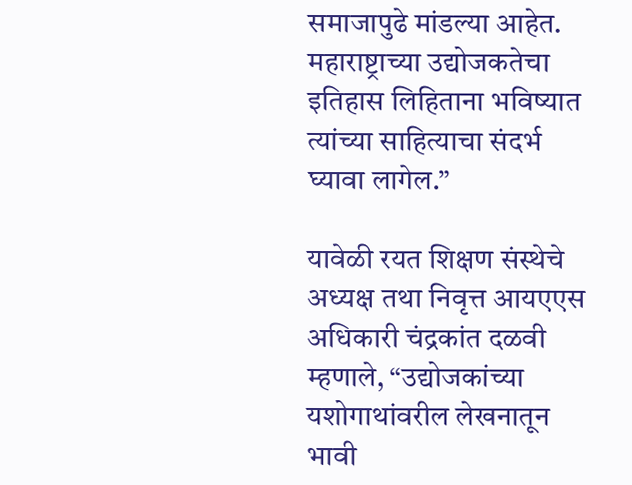समाजापुढे मांडल्या आहेत. महाराष्ट्राच्या उद्योजकतेचा इतिहास लिहिताना भविष्यात त्यांच्या साहित्याचा संदर्भ घ्यावा लागेल.”

यावेळी रयत शिक्षण संस्थेचे अध्यक्ष तथा निवृत्त आयएएस अधिकारी चंद्रकांत दळवी म्हणाले, “उद्योजकांच्या यशोगाथांवरील लेखनातून भावी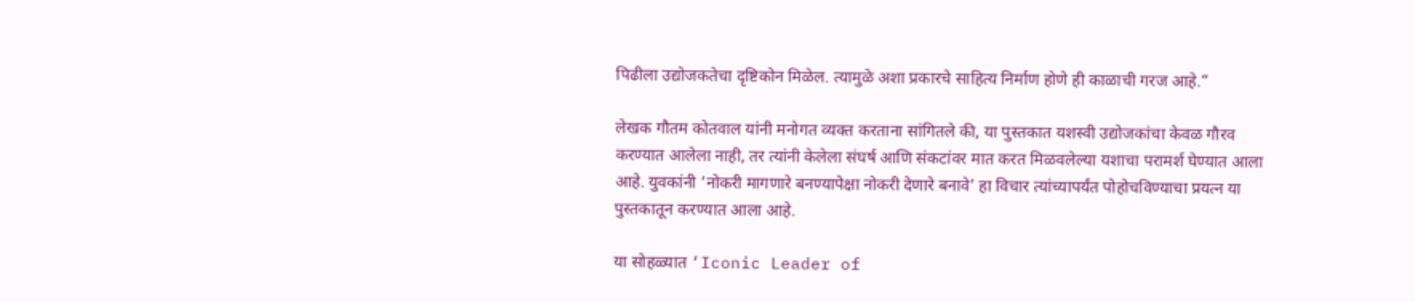पिढीला उद्योजकतेचा दृष्टिकोन मिळेल. त्यामुळे अशा प्रकारचे साहित्य निर्माण होणे ही काळाची गरज आहे.”

लेखक गौतम कोतवाल यांनी मनोगत व्यक्त करताना सांगितले की, या पुस्तकात यशस्वी उद्योजकांचा केवळ गौरव करण्यात आलेला नाही, तर त्यांनी केलेला संघर्ष आणि संकटांवर मात करत मिळवलेल्या यशाचा परामर्श घेण्यात आला आहे. युवकांनी ‘नोकरी मागणारे बनण्यापेक्षा नोकरी देणारे बनावे’ हा विचार त्यांच्यापर्यंत पोहोचविण्याचा प्रयत्न या पुस्तकातून करण्यात आला आहे.

या सोहळ्यात ‘Iconic Leader of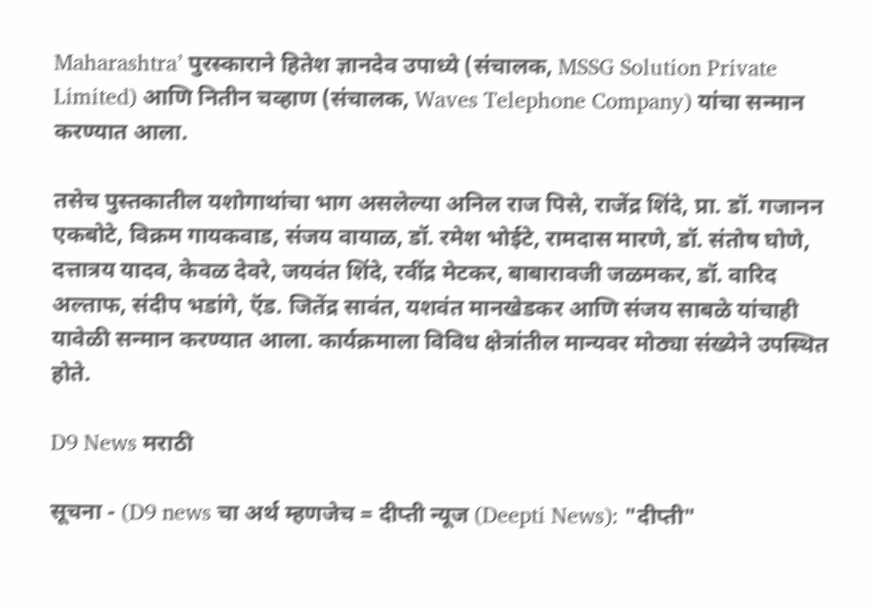Maharashtra’ पुरस्काराने हितेश ज्ञानदेव उपाध्ये (संचालक, MSSG Solution Private Limited) आणि नितीन चव्हाण (संचालक, Waves Telephone Company) यांचा सन्मान करण्यात आला.

तसेच पुस्तकातील यशोगाथांचा भाग असलेल्या अनिल राज पिसे, राजेंद्र शिंदे, प्रा. डॉ. गजानन एकबोटे, विक्रम गायकवाड, संजय वायाळ, डॉ. रमेश भोईटे, रामदास मारणे, डॉ. संतोष घोणे, दत्तात्रय यादव, केवळ देवरे, जयवंत शिंदे, रवींद्र मेटकर, बाबारावजी जळमकर, डॉ. वारिद अल्ताफ, संदीप भडांगे, ऍड. जितेंद्र सावंत, यशवंत मानखेडकर आणि संजय साबळे यांचाही यावेळी सन्मान करण्यात आला. कार्यक्रमाला विविध क्षेत्रांतील मान्यवर मोठ्या संख्येने उपस्थित होते.

D9 News मराठी

सूचना - (D9 news चा अर्थ म्हणजेच = दीप्ती न्यूज (Deepti News): "दीप्ती"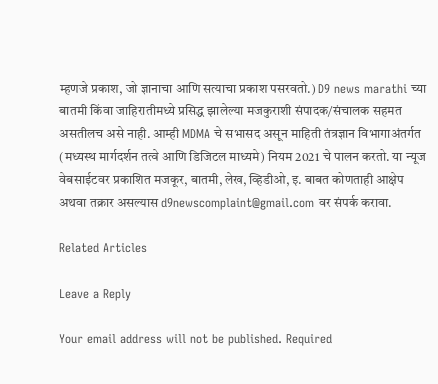म्हणजे प्रकाश, जो ज्ञानाचा आणि सत्याचा प्रकाश पसरवतो.) D9 news marathi च्या बातमी किंवा जाहिरातीमध्ये प्रसिद्ध झालेल्या मजकुराशी संपादक/संचालक सहमत असतीलच असे नाही. आम्ही MDMA चे सभासद असून माहिती तंत्रज्ञान विभागाअंतर्गत (मध्यस्थ मार्गदर्शन तत्वे आणि डिजिटल माध्यमे) नियम 2021 चे पालन करतो. या न्यूज वेबसाईटवर प्रकाशित मजकूर, बातमी, लेख, व्हिडीओ, इ. बाबत कोणताही आक्षेप अथवा तक्रार असल्यास d9newscomplaint@gmail.com वर संपर्क करावा.

Related Articles

Leave a Reply

Your email address will not be published. Required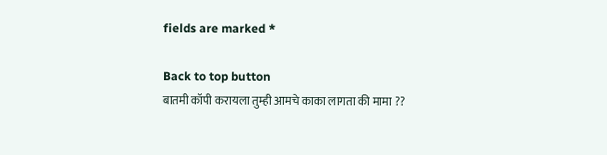fields are marked *

Back to top button
बातमी कॉपी करायला तुम्ही आमचे काका लागता की मामा ??